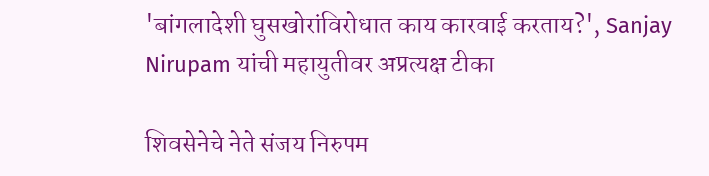'बांगलादेशी घुसखोरांविरोधात काय कारवाई करताय?', Sanjay Nirupam यांची महायुतीवर अप्रत्यक्ष टीका

शिवसेनेचे नेते संजय निरुपम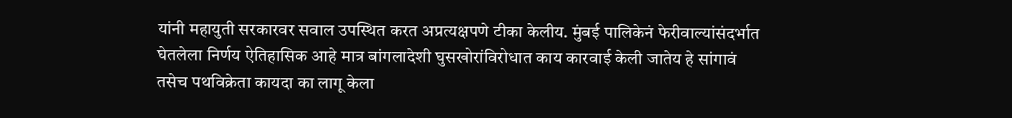यांनी महायुती सरकारवर सवाल उपस्थित करत अप्रत्यक्षपणे टीका केलीय. मुंबई पालिकेनं फेरीवाल्यांसंदर्भात घेतलेला निर्णय ऐतिहासिक आहे मात्र बांगलादेशी घुसखोरांविरोधात काय कारवाई केली जातेय हे सांगावं तसेच पथविक्रेता कायदा का लागू केला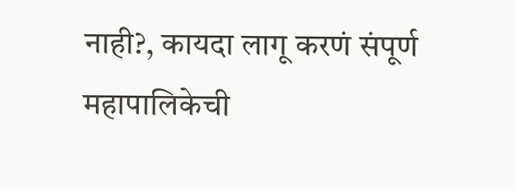नाही?, कायदा लागू करणं संपूर्ण महापालिकेची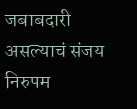जबाबदारी असल्याचं संजय निरुपम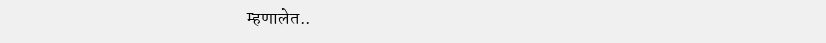म्हणालेत..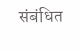संबंधित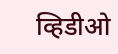व्हिडीओ